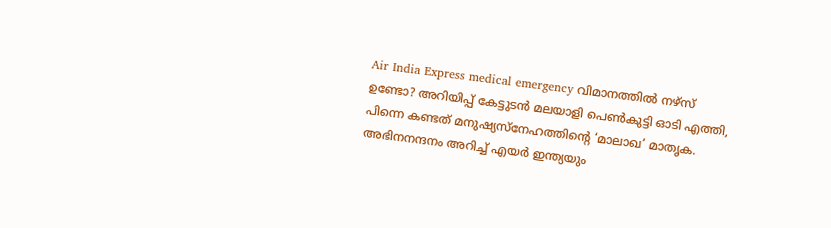Air India Express medical emergency വിമാനത്തിൽ നഴ്സ് ഉണ്ടോ? അറിയിപ്പ് കേട്ടുടൻ മലയാളി പെൺകുട്ടി ഓടി എത്തി, പിന്നെ കണ്ടത് മനുഷ്യസ്‌നേഹത്തിന്റെ ‘മാലാഖ’ മാതൃക. അഭിനനന്ദനം അറിച്ച് എയർ ഇന്ത്യയും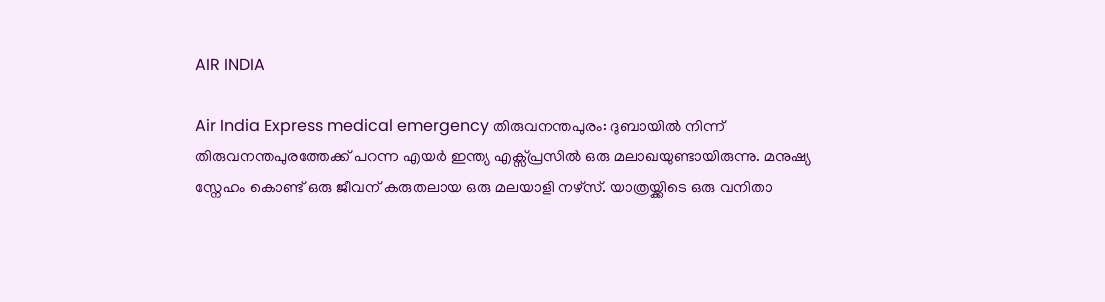AIR INDIA

Air India Express medical emergency തിരുവനന്തപുരം: ദുബായിൽ നിന്ന് തിരുവനന്തപുരത്തേക്ക് പറന്ന എയർ ഇന്ത്യ എക്സ്പ്രസിൽ ഒരു മലാഖയുണ്ടായിരുന്നു. മനുഷ്യ സ്നേഹം കൊണ്ട് ഒരു ജീവന് കരുതലായ ഒരു മലയാളി നഴ്സ്. യാത്രയ്ക്കിടെ ഒരു വനിതാ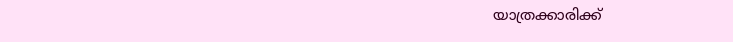യാത്രക്കാരിക്ക്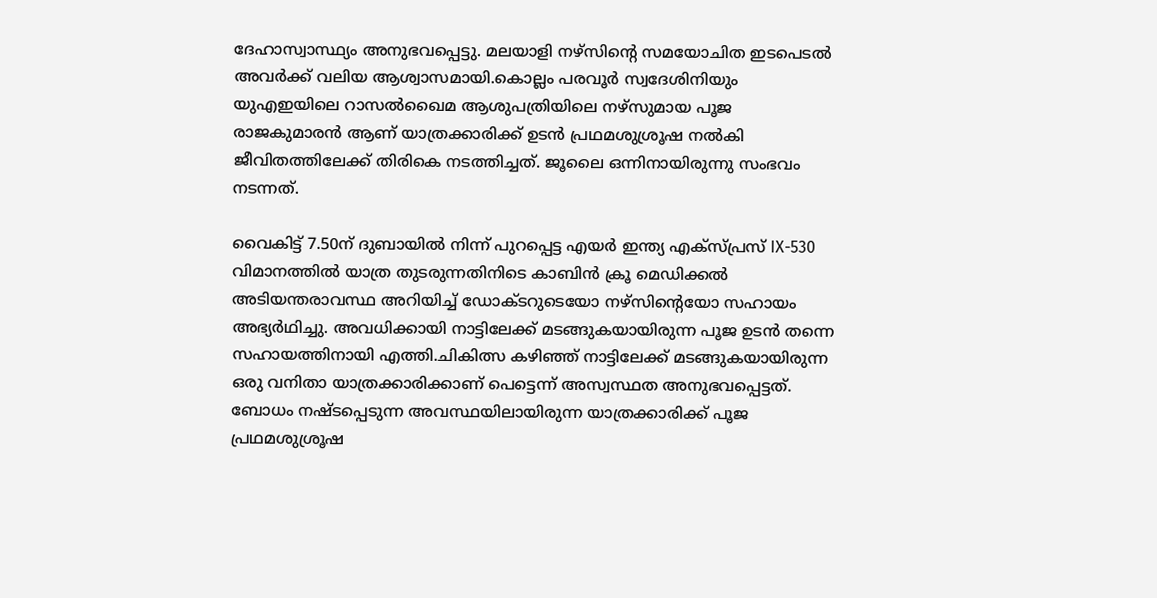ദേഹാസ്വാസ്ഥ്യം അനുഭവപ്പെട്ടു. മലയാളി നഴ്സിന്റെ സമയോചിത ഇടപെടൽ അവർക്ക് വലിയ ആശ്വാസമായി.കൊല്ലം പരവൂർ സ്വദേശിനിയും യുഎഇയിലെ റാസൽഖൈമ ആശുപത്രിയിലെ നഴ്സുമായ പൂജ രാജകുമാരൻ ആണ് യാത്രക്കാരിക്ക് ഉടൻ പ്രഥമശുശ്രൂഷ നൽകി ജീവിതത്തിലേക്ക് തിരികെ നടത്തിച്ചത്. ജൂലൈ ഒന്നിനായിരുന്നു സംഭവം നടന്നത്.

വൈകിട്ട് 7.50ന് ദുബായിൽ നിന്ന് പുറപ്പെട്ട എയർ ഇന്ത്യ എക്സ്പ്രസ് IX-530 വിമാനത്തിൽ യാത്ര തുടരുന്നതിനിടെ കാബിൻ ക്രൂ മെഡിക്കൽ അടിയന്തരാവസ്ഥ അറിയിച്ച് ഡോക്ടറുടെയോ നഴ്സിന്റെയോ സഹായം അഭ്യർഥിച്ചു. അവധിക്കായി നാട്ടിലേക്ക് മടങ്ങുകയായിരുന്ന പൂജ ഉടൻ തന്നെ സഹായത്തിനായി എത്തി.ചികിത്സ കഴിഞ്ഞ് നാട്ടിലേക്ക് മടങ്ങുകയായിരുന്ന ഒരു വനിതാ യാത്രക്കാരിക്കാണ് പെട്ടെന്ന് അസ്വസ്ഥത അനുഭവപ്പെട്ടത്. ബോധം നഷ്ടപ്പെടുന്ന അവസ്ഥയിലായിരുന്ന യാത്രക്കാരിക്ക് പൂജ പ്രഥമശുശ്രൂഷ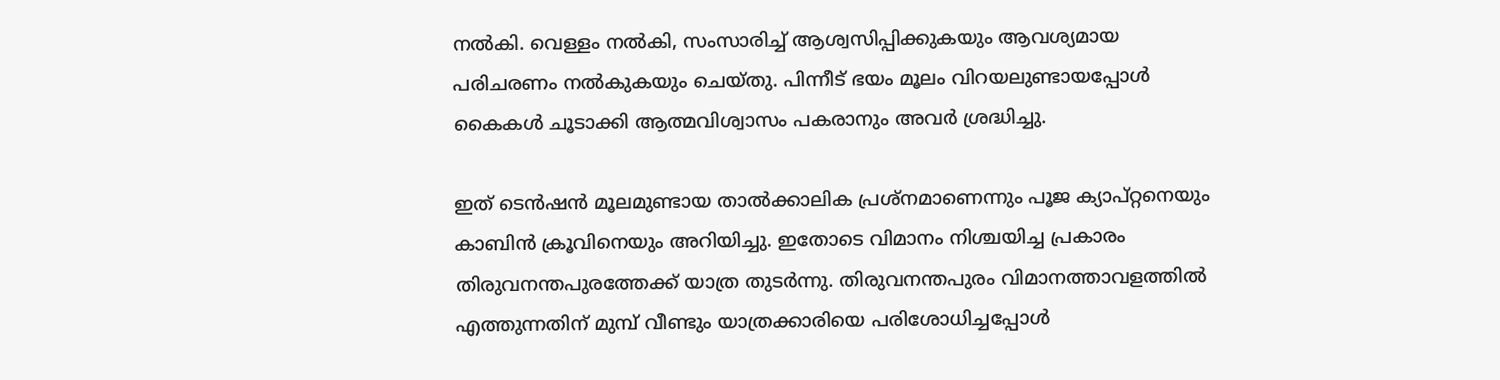നൽകി. വെള്ളം നൽകി, സംസാരിച്ച് ആശ്വസിപ്പിക്കുകയും ആവശ്യമായ പരിചരണം നൽകുകയും ചെയ്തു. പിന്നീട് ഭയം മൂലം വിറയലുണ്ടായപ്പോൾ കൈകൾ ചൂടാക്കി ആത്മവിശ്വാസം പകരാനും അവർ ശ്രദ്ധിച്ചു.

ഇത് ടെൻഷൻ മൂലമുണ്ടായ താൽക്കാലിക പ്രശ്നമാണെന്നും പൂജ ക്യാപ്റ്റനെയും കാബിൻ ക്രൂവിനെയും അറിയിച്ചു. ഇതോടെ വിമാനം നിശ്ചയിച്ച പ്രകാരം തിരുവനന്തപുരത്തേക്ക് യാത്ര തുടർന്നു. തിരുവനന്തപുരം വിമാനത്താവളത്തിൽ എത്തുന്നതിന് മുമ്പ് വീണ്ടും യാത്രക്കാരിയെ പരിശോധിച്ചപ്പോൾ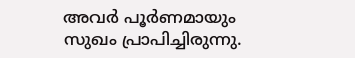അവർ പൂർണമായും സുഖം പ്രാപിച്ചിരുന്നു.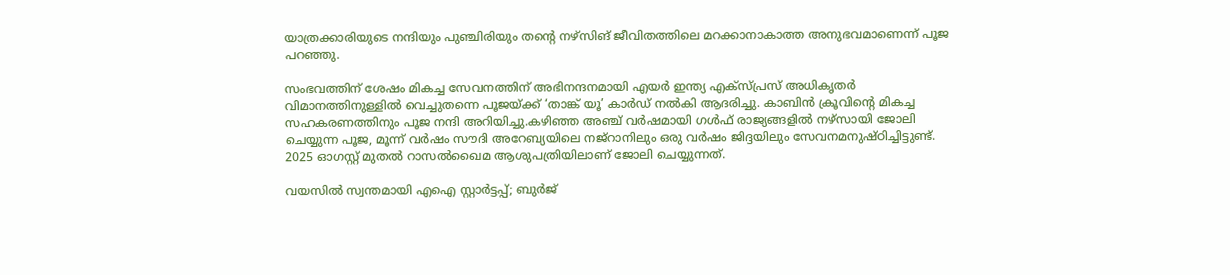യാത്രക്കാരിയുടെ നന്ദിയും പുഞ്ചിരിയും തന്റെ നഴ്സിങ് ജീവിതത്തിലെ മറക്കാനാകാത്ത അനുഭവമാണെന്ന് പൂജ പറഞ്ഞു.

സംഭവത്തിന് ശേഷം മികച്ച സേവനത്തിന് അഭിനന്ദനമായി എയർ ഇന്ത്യ എക്സ്പ്രസ് അധികൃതർ വിമാനത്തിനുള്ളിൽ വെച്ചുതന്നെ പൂജയ്ക്ക് ‘താങ്ക് യൂ’ കാർഡ് നൽകി ആദരിച്ചു. കാബിൻ ക്രൂവിന്റെ മികച്ച സഹകരണത്തിനും പൂജ നന്ദി അറിയിച്ചു.കഴിഞ്ഞ അഞ്ച് വർഷമായി ഗൾഫ് രാജ്യങ്ങളിൽ നഴ്സായി ജോലി ചെയ്യുന്ന പൂജ, മൂന്ന് വർഷം സൗദി അറേബ്യയിലെ നജ്റാനിലും ഒരു വർഷം ജിദ്ദയിലും സേവനമനുഷ്ഠിച്ചിട്ടുണ്ട്. 2025 ഓഗസ്റ്റ് മുതൽ റാസൽഖൈമ ആശുപത്രിയിലാണ് ജോലി ചെയ്യുന്നത്.

വയസിൽ സ്വന്തമായി എഐ സ്റ്റാർട്ടപ്പ്; ബുർജ്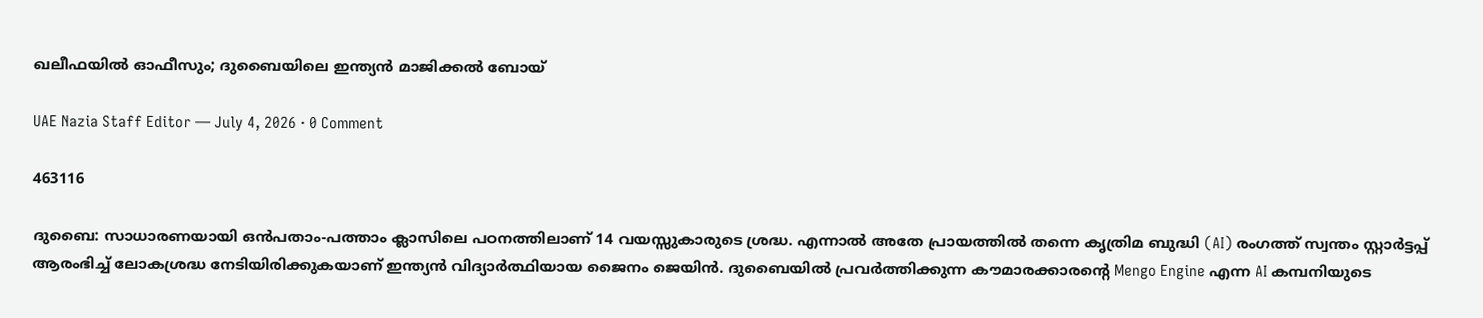ഖലീഫയിൽ ഓഫീസും; ദുബൈയിലെ ഇന്ത്യൻ മാജിക്കൽ ബോയ്

UAE Nazia Staff Editor — July 4, 2026 · 0 Comment

463116

ദുബൈ: സാധാരണയായി ഒൻപതാം-പത്താം ക്ലാസിലെ പഠനത്തിലാണ് 14 വയസ്സുകാരുടെ ശ്രദ്ധ. എന്നാൽ അതേ പ്രായത്തിൽ തന്നെ കൃത്രിമ ബുദ്ധി (AI) രംഗത്ത് സ്വന്തം സ്റ്റാർട്ടപ്പ് ആരംഭിച്ച് ലോകശ്രദ്ധ നേടിയിരിക്കുകയാണ് ഇന്ത്യൻ വിദ്യാർത്ഥിയായ ജൈനം ജെയിൻ. ദുബൈയിൽ പ്രവർത്തിക്കുന്ന കൗമാരക്കാരന്റെ Mengo Engine എന്ന AI കമ്പനിയുടെ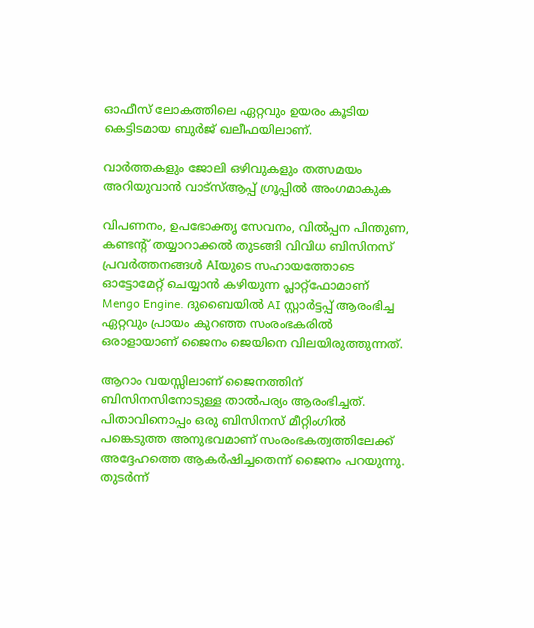ഓഫീസ് ലോകത്തിലെ ഏറ്റവും ഉയരം കൂടിയ കെട്ടിടമായ ബുർജ് ഖലീഫയിലാണ്.

വാർത്തകളും ജോലി ഒഴിവുകളും തത്സമയം അറിയുവാൻ വാട്സ്ആപ്പ് ഗ്രൂപ്പിൽ അംഗമാകുക

വിപണനം, ഉപഭോക്തൃ സേവനം, വിൽപ്പന പിന്തുണ, കണ്ടന്റ് തയ്യാറാക്കൽ തുടങ്ങി വിവിധ ബിസിനസ് പ്രവർത്തനങ്ങൾ AIയുടെ സഹായത്തോടെ ഓട്ടോമേറ്റ് ചെയ്യാൻ കഴിയുന്ന പ്ലാറ്റ്ഫോമാണ് Mengo Engine. ദുബൈയിൽ AI സ്റ്റാർട്ടപ്പ് ആരംഭിച്ച ഏറ്റവും പ്രായം കുറഞ്ഞ സംരംഭകരിൽ ഒരാളായാണ് ജൈനം ജെയിനെ വിലയിരുത്തുന്നത്.

ആറാം വയസ്സിലാണ് ജൈനത്തിന് ബിസിനസിനോടുള്ള താൽപര്യം ആരംഭിച്ചത്. പിതാവിനൊപ്പം ഒരു ബിസിനസ് മീറ്റിംഗിൽ പങ്കെടുത്ത അനുഭവമാണ് സംരംഭകത്വത്തിലേക്ക് അദ്ദേഹത്തെ ആകർഷിച്ചതെന്ന് ജൈനം പറയുന്നു. തുടർന്ന്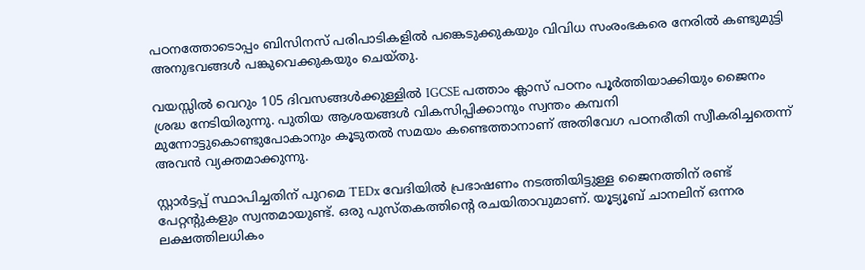പഠനത്തോടൊപ്പം ബിസിനസ് പരിപാടികളിൽ പങ്കെടുക്കുകയും വിവിധ സംരംഭകരെ നേരിൽ കണ്ടുമുട്ടി അനുഭവങ്ങൾ പങ്കുവെക്കുകയും ചെയ്തു.

വയസ്സിൽ വെറും 105 ദിവസങ്ങൾക്കുള്ളിൽ IGCSE പത്താം ക്ലാസ് പഠനം പൂർത്തിയാക്കിയും ജൈനം ശ്രദ്ധ നേടിയിരുന്നു. പുതിയ ആശയങ്ങൾ വികസിപ്പിക്കാനും സ്വന്തം കമ്പനി മുന്നോട്ടുകൊണ്ടുപോകാനും കൂടുതൽ സമയം കണ്ടെത്താനാണ് അതിവേഗ പഠനരീതി സ്വീകരിച്ചതെന്ന് അവൻ വ്യക്തമാക്കുന്നു.

സ്റ്റാർട്ടപ്പ് സ്ഥാപിച്ചതിന് പുറമെ TEDx വേദിയിൽ പ്രഭാഷണം നടത്തിയിട്ടുള്ള ജൈനത്തിന് രണ്ട് പേറ്റന്റുകളും സ്വന്തമായുണ്ട്. ഒരു പുസ്തകത്തിന്റെ രചയിതാവുമാണ്. യൂട്യൂബ് ചാനലിന് ഒന്നര ലക്ഷത്തിലധികം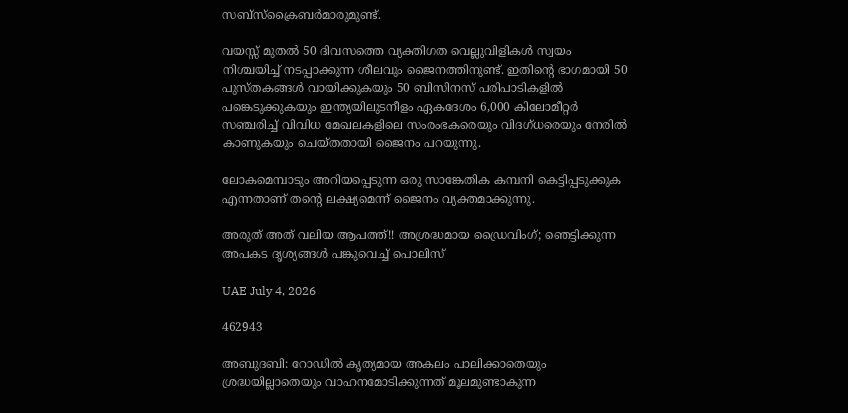സബ്സ്ക്രൈബർമാരുമുണ്ട്.

വയസ്സ് മുതൽ 50 ദിവസത്തെ വ്യക്തിഗത വെല്ലുവിളികൾ സ്വയം നിശ്ചയിച്ച് നടപ്പാക്കുന്ന ശീലവും ജൈനത്തിനുണ്ട്. ഇതിന്റെ ഭാഗമായി 50 പുസ്തകങ്ങൾ വായിക്കുകയും 50 ബിസിനസ് പരിപാടികളിൽ പങ്കെടുക്കുകയും ഇന്ത്യയിലുടനീളം ഏകദേശം 6,000 കിലോമീറ്റർ സഞ്ചരിച്ച് വിവിധ മേഖലകളിലെ സംരംഭകരെയും വിദഗ്ധരെയും നേരിൽ കാണുകയും ചെയ്തതായി ജൈനം പറയുന്നു.

ലോകമെമ്പാടും അറിയപ്പെടുന്ന ഒരു സാങ്കേതിക കമ്പനി കെട്ടിപ്പടുക്കുക എന്നതാണ് തന്റെ ലക്ഷ്യമെന്ന് ജൈനം വ്യക്തമാക്കുന്നു.

അരുത് അത് വലിയ ആപത്ത്!! അശ്രദ്ധമായ ഡ്രൈവിംഗ്; ഞെട്ടിക്കുന്ന അപകട ദൃശ്യങ്ങൾ പങ്കുവെച്ച് പൊലിസ്

UAE July 4, 2026

462943

അബുദബി: റോഡിൽ കൃത്യമായ അകലം പാലിക്കാതെയും ശ്രദ്ധയില്ലാതെയും വാഹനമോടിക്കുന്നത് മൂലമുണ്ടാകുന്ന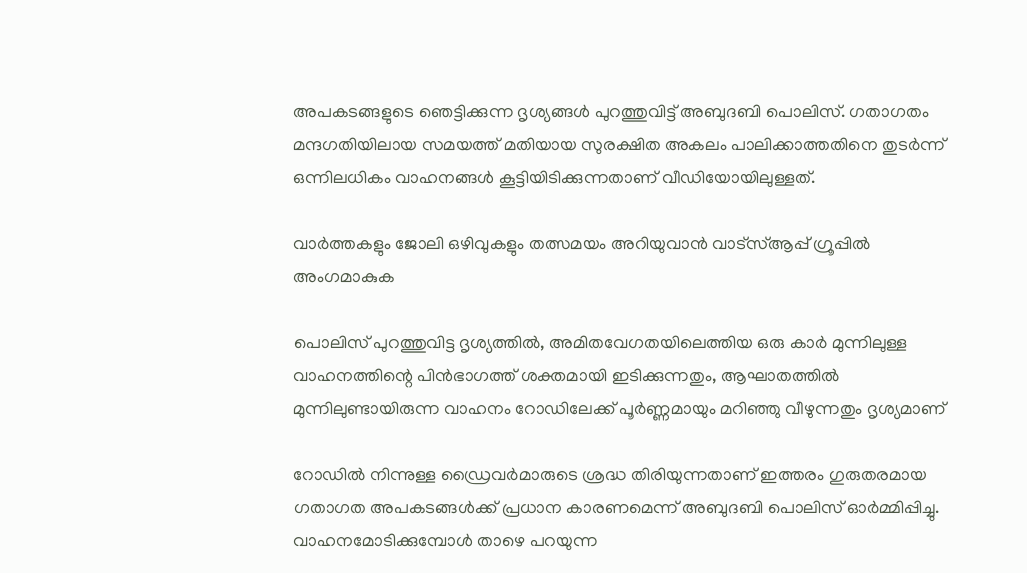അപകടങ്ങളുടെ ഞെട്ടിക്കുന്ന ദൃശ്യങ്ങൾ പുറത്തുവിട്ട് അബുദബി പൊലിസ്. ഗതാഗതം മന്ദഗതിയിലായ സമയത്ത് മതിയായ സുരക്ഷിത അകലം പാലിക്കാത്തതിനെ തുടർന്ന് ഒന്നിലധികം വാഹനങ്ങൾ കൂട്ടിയിടിക്കുന്നതാണ് വീഡിയോയിലുള്ളത്.

വാർത്തകളും ജോലി ഒഴിവുകളും തത്സമയം അറിയുവാൻ വാട്സ്ആപ്പ് ഗ്രൂപ്പിൽ അംഗമാകുക

പൊലിസ് പുറത്തുവിട്ട ദൃശ്യത്തിൽ, അമിതവേഗതയിലെത്തിയ ഒരു കാർ മുന്നിലുള്ള വാഹനത്തിന്റെ പിൻഭാഗത്ത് ശക്തമായി ഇടിക്കുന്നതും, ആഘാതത്തിൽ മുന്നിലുണ്ടായിരുന്ന വാഹനം റോഡിലേക്ക് പൂർണ്ണമായും മറിഞ്ഞു വീഴുന്നതും ദൃശ്യമാണ്

റോഡിൽ നിന്നുള്ള ഡ്രൈവർമാരുടെ ശ്രദ്ധ തിരിയുന്നതാണ് ഇത്തരം ഗുരുതരമായ ഗതാഗത അപകടങ്ങൾക്ക് പ്രധാന കാരണമെന്ന് അബുദബി പൊലിസ് ഓർമ്മിപ്പിച്ചു. വാഹനമോടിക്കുമ്പോൾ താഴെ പറയുന്ന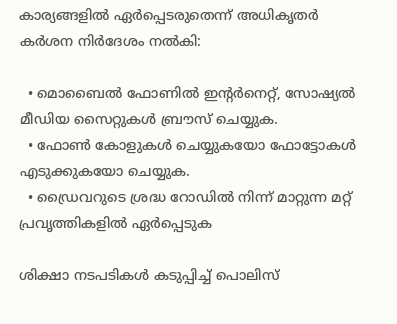കാര്യങ്ങളിൽ ഏർപ്പെടരുതെന്ന് അധികൃതർ കർശന നിർദേശം നൽകി:

  • മൊബൈൽ ഫോണിൽ ഇന്റർനെറ്റ്, സോഷ്യൽ മീഡിയ സൈറ്റുകൾ ബ്രൗസ് ചെയ്യുക.
  • ഫോൺ കോളുകൾ ചെയ്യുകയോ ഫോട്ടോകൾ എടുക്കുകയോ ചെയ്യുക.
  • ഡ്രൈവറുടെ ശ്രദ്ധ റോഡിൽ നിന്ന് മാറ്റുന്ന മറ്റ് പ്രവൃത്തികളിൽ ഏർപ്പെടുക

ശിക്ഷാ നടപടികൾ കടുപ്പിച്ച് പൊലിസ്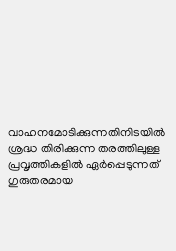വാഹനമോടിക്കുന്നതിനിടയിൽ ശ്രദ്ധ തിരിക്കുന്ന തരത്തിലുള്ള പ്രവൃത്തികളിൽ ഏർപ്പെടുന്നത് ഗുരുതരമായ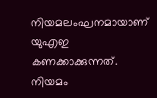നിയമലംഘനമായാണ് യുഎഇ കണക്കാക്കുന്നത്. നിയമം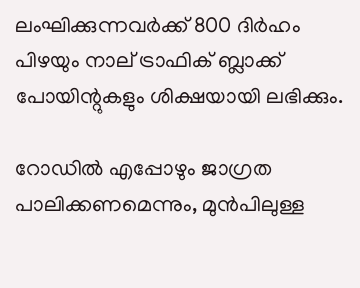ലംഘിക്കുന്നവർക്ക് 800 ദിർഹം പിഴയും നാല് ട്രാഫിക് ബ്ലാക്ക് പോയിന്റുകളും ശിക്ഷയായി ലഭിക്കും.

റോഡിൽ എപ്പോഴും ജാഗ്രത പാലിക്കണമെന്നും, മുൻപിലുള്ള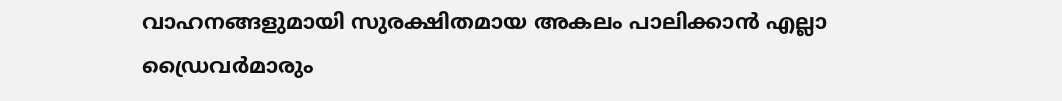വാഹനങ്ങളുമായി സുരക്ഷിതമായ അകലം പാലിക്കാൻ എല്ലാ ഡ്രൈവർമാരും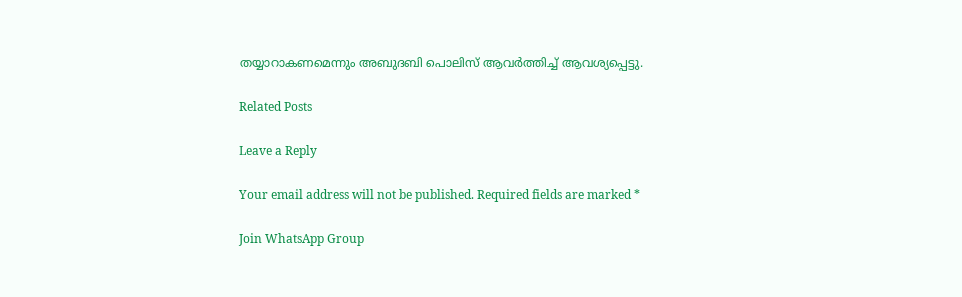തയ്യാറാകണമെന്നും അബുദബി പൊലിസ് ആവർത്തിച്ച് ആവശ്യപ്പെട്ടു.

Related Posts

Leave a Reply

Your email address will not be published. Required fields are marked *

Join WhatsApp Group